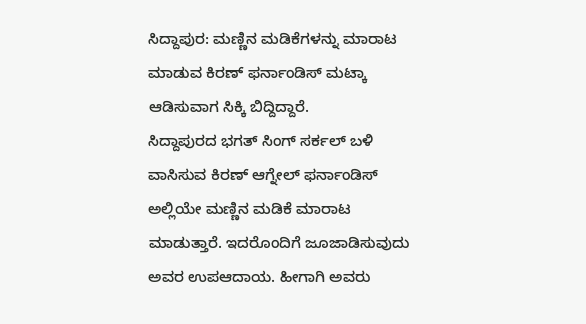ಸಿದ್ದಾಪುರ: ಮಣ್ಣಿನ ಮಡಿಕೆಗಳನ್ನು ಮಾರಾಟ ಮಾಡುವ ಕಿರಣ್ ಫರ್ನಾಂಡಿಸ್ ಮಟ್ಕಾ ಆಡಿಸುವಾಗ ಸಿಕ್ಕಿ ಬಿದ್ದಿದ್ದಾರೆ.
ಸಿದ್ದಾಪುರದ ಭಗತ್ ಸಿಂಗ್ ಸರ್ಕಲ್ ಬಳಿ ವಾಸಿಸುವ ಕಿರಣ್ ಆಗ್ನೇಲ್ ಫರ್ನಾಂಡಿಸ್ ಅಲ್ಲಿಯೇ ಮಣ್ಣಿನ ಮಡಿಕೆ ಮಾರಾಟ ಮಾಡುತ್ತಾರೆ. ಇದರೊಂದಿಗೆ ಜೂಜಾಡಿಸುವುದು ಅವರ ಉಪಆದಾಯ. ಹೀಗಾಗಿ ಅವರು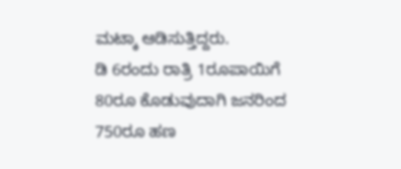ಮಟ್ಕಾ ಆಡಿಸುತ್ತಿದ್ದರು.
ಡಿ 6ರಂದು ರಾತ್ರಿ 1ರೂಪಾಯಿಗೆ 80ರೂ ಕೊಡುವುದಾಗಿ ಜನರಿಂದ 750ರೂ ಹಣ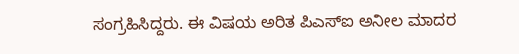ಸಂಗ್ರಹಿಸಿದ್ದರು. ಈ ವಿಷಯ ಅರಿತ ಪಿಎಸ್ಐ ಅನೀಲ ಮಾದರ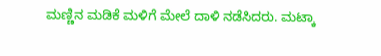ಮಣ್ಣಿನ ಮಡಿಕೆ ಮಳಿಗೆ ಮೇಲೆ ದಾಳಿ ನಡೆಸಿದರು. ಮಟ್ಕಾ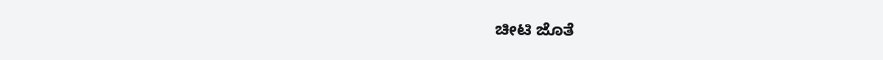ಚೀಟಿ ಜೊತೆ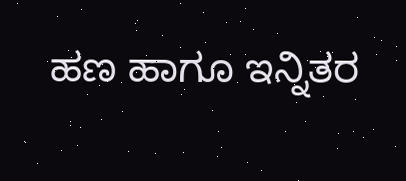ಹಣ ಹಾಗೂ ಇನ್ನಿತರ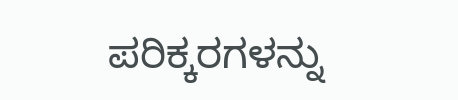ಪರಿಕ್ಕರಗಳನ್ನು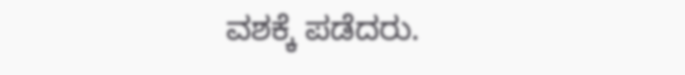ವಶಕ್ಕೆ ಪಡೆದರು.